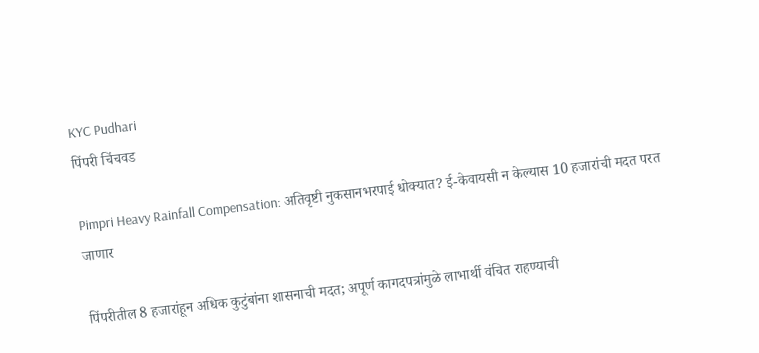KYC Pudhari
पिंपरी चिंचवड

Pimpri Heavy Rainfall Compensation: अतिवृष्टी नुकसानभरपाई धोक्यात? ई-केवायसी न केल्यास 10 हजारांची मदत परत जाणार

पिंपरीतील 8 हजारांहून अधिक कुटुंबांना शासनाची मदत; अपूर्ण कागदपत्रांमुळे लाभार्थी वंचित राहण्याची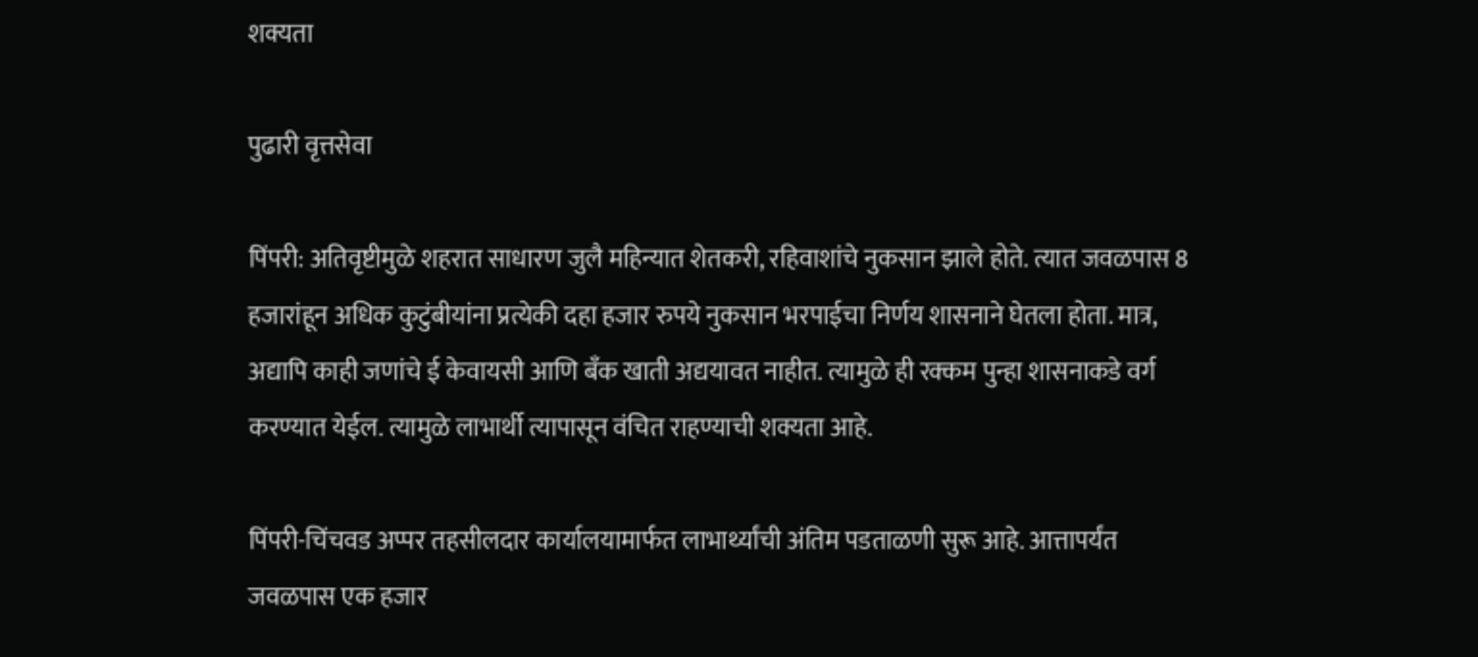शक्यता

पुढारी वृत्तसेवा

पिंपरी: अतिवृष्टीमुळे शहरात साधारण जुलै महिन्यात शेतकरी, रहिवाशांचे नुकसान झाले होते. त्यात जवळपास 8 हजारांहून अधिक कुटुंबीयांना प्रत्येकी दहा हजार रुपये नुकसान भरपाईचा निर्णय शासनाने घेतला होता. मात्र, अद्यापि काही जणांचे ई केवायसी आणि बँक खाती अद्ययावत नाहीत. त्यामुळे ही रक्कम पुन्हा शासनाकडे वर्ग करण्यात येईल. त्यामुळे लाभार्थी त्यापासून वंचित राहण्याची शक्यता आहे.

पिंपरी-चिंचवड अप्पर तहसीलदार कार्यालयामार्फत लाभार्थ्यांची अंतिम पडताळणी सुरू आहे. आत्तापर्यंत जवळपास एक हजार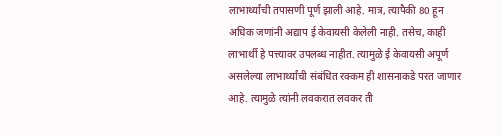लाभार्थ्यांची तपासणी पूर्ण झाली आहे. मात्र, त्यापैकी 80 हून अधिक जणांनी अद्याप ई केवायसी केलेली नाही. तसेच, काही लाभार्थी हे पत्त्यावर उपलब्ध नाहीत. त्यामुळे ई केवायसी अपूर्ण असलेल्या लाभार्थ्यांची संबंधित रक्कम ही शासनाकडे परत जाणार आहे. त्यामुळे त्यांनी लवकरात लवकर ती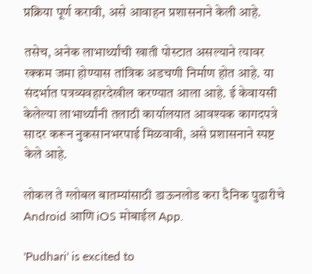प्रक्रिया पूर्ण करावी, असे आवाहन प्रशासनाने केली आहे.

तसेच, अनेक लाभार्थ्यांची खाती पोस्टात असल्याने त्यावर रक्कम जमा होण्यास तांत्रिक अडचणी निर्माण होत आहे. या संदर्भात पत्रव्यवहारदेखील करण्यात आला आहे. ई केवायसी केलेल्या लाभार्थ्यांनी तलाठी कार्यालयात आवश्यक कागदपत्रे सादर करून नुकसानभरपाई मिळवावी, असे प्रशासनाने स्पष्ट केले आहे.

लोकल ते ग्लोबल बातम्यांसाठी डाऊनलोड करा दैनिक पुढारीचे Android आणि iOS मोबाईल App.

'Pudhari' is excited to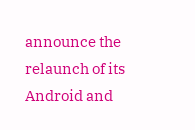announce the relaunch of its Android and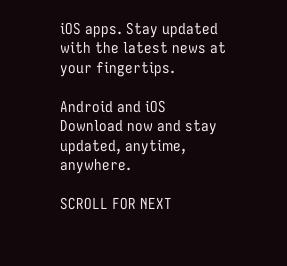iOS apps. Stay updated with the latest news at your fingertips.

Android and iOS Download now and stay updated, anytime, anywhere.

SCROLL FOR NEXT